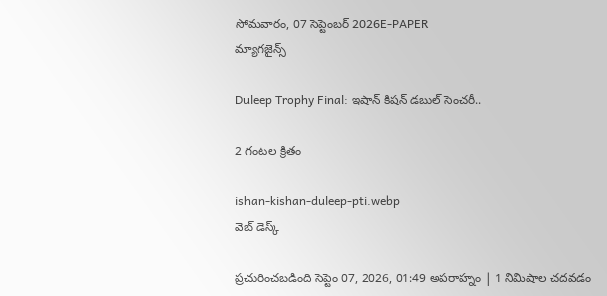సోమవారం, 07 సెప్టెంబర్ 2026E-PAPER
మ్యాగజైన్స్

Duleep Trophy Final: ఇషాన్ కిషన్ డబుల్ సెంచరీ..

2 గంటల క్రితం

ishan-kishan-duleep-pti.webp
వెబ్ డెస్క్

ప్రచురించబడింది సెప్టెం 07, 2026, 01:49 అపరాహ్నం | 1 నిమిషాల చదవడం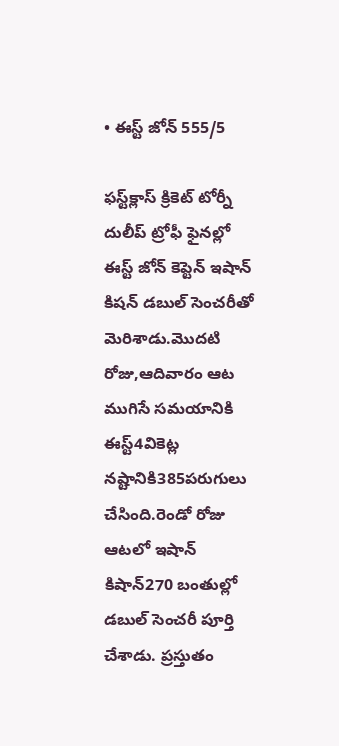• ఈస్ట్‌ జోన్‌ 555/5

ఫస్ట్‌క్లాస్‌ క్రికెట్‌ టోర్నీ దులీప్‌ ట్రోఫీ ఫైనల్లో ఈస్ట్‌ జోన్‌ కెప్టెన్‌ ఇషాన్ కిషన్ డబుల్ సెంచరీతో మెరిశాడు.మొదటి రోజు,ఆదివారం ఆట ముగిసే సమయానికి ఈస్ట్‌4వికెట్ల నష్టానికి385పరుగులు చేసింది.రెండో రోజు ఆటలో ఇషాన్‌ కిషాన్‌270 బంతుల్లో డబుల్ సెంచరీ పూర్తి చేశాడు. ప్రస్తుతం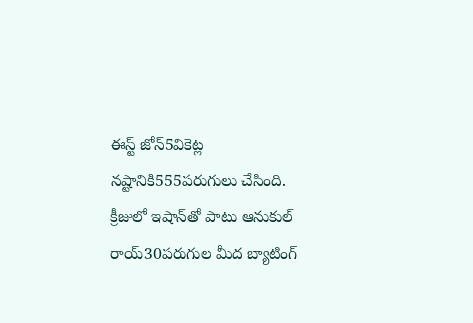ఈస్ట్‌ జోన్‌5వికెట్ల నష్టానికి555పరుగులు చేసింది. క్రీజులో ఇషాన్‌తో పాటు ఆనుకుల్‌ రాయ్‌30పరుగుల మీద బ్యాటింగ్‌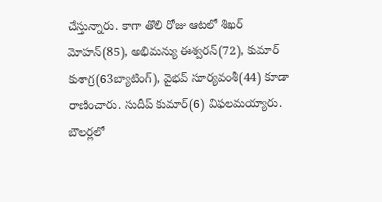చేస్తున్నారు. కాగా తొలి రోజు ఆటలో శిఖర్‌ మోహన్‌(85), అభిమన్యు ఈశ్వరన్‌(72), కుమార్‌ కుశాగ్ర(63బ్యాటింగ్‌), వైభవ్‌ సూర్యవంశీ(44) కూడా రాణించారు. సుదీప్‌ కుమార్‌(6) విఫలమయ్యారు. బౌలర్లలో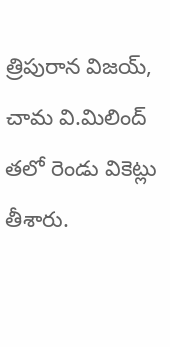త్రిపురాన విజయ్, చామ వి.మిలింద్ తలో రెండు వికెట్లు తీశారు.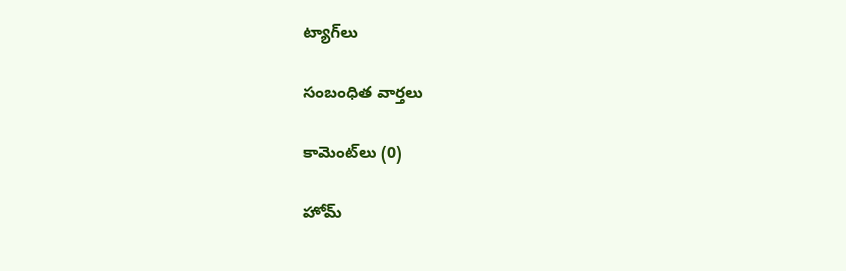ట్యాగ్‌లు

సంబంధిత వార్తలు

కామెంట్‌లు (0)

హోమ్